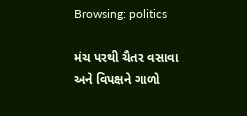Browsing: politics

મંચ પરથી ચૈતર વસાવા અને વિપક્ષને ગાળો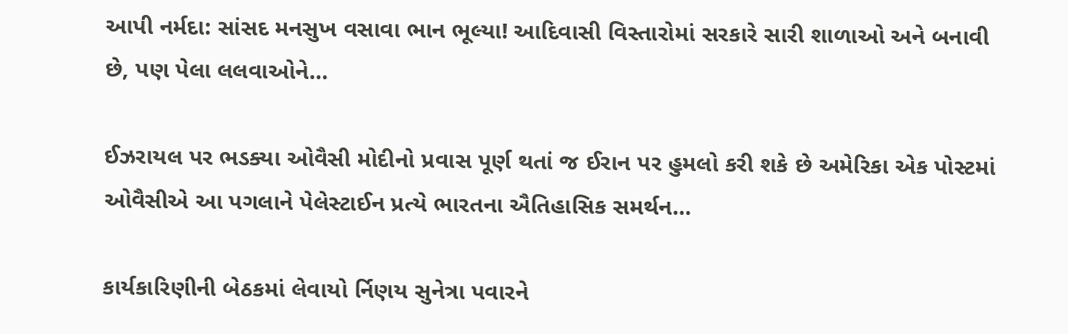આપી નર્મદા: સાંસદ મનસુખ વસાવા ભાન ભૂલ્યા! આદિવાસી વિસ્તારોમાં સરકારે સારી શાળાઓ અને બનાવી છે, પણ પેલા લલવાઓને…

ઈઝરાયલ પર ભડક્યા ઓવૈસી મોદીનો પ્રવાસ પૂર્ણ થતાં જ ઈરાન પર હુમલો કરી શકે છે અમેરિકા એક પોસ્ટમાં ઓવૈસીએ આ પગલાને પેલેસ્ટાઈન પ્રત્યે ભારતના ઐતિહાસિક સમર્થન…

કાર્યકારિણીની બેઠકમાં લેવાયો ર્નિણય સુનેત્રા પવારને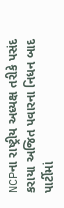NCPના રાષ્ટ્રીય અધ્યક્ષ તરીકે પસંદ કરાયા અજિત પવારના નિધન બાદ પાર્ટીમાં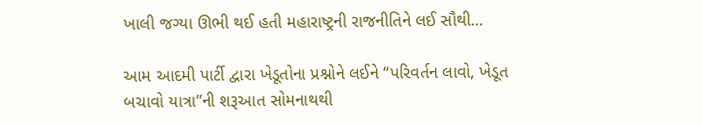ખાલી જગ્યા ઊભી થઈ હતી મહારાષ્ટ્રની રાજનીતિને લઈ સૌથી…

આમ આદમી પાર્ટી દ્વારા ખેડૂતોના પ્રશ્નોને લઈને “પરિવર્તન લાવો, ખેડૂત બચાવો યાત્રા”ની શરૂઆત સોમનાથથી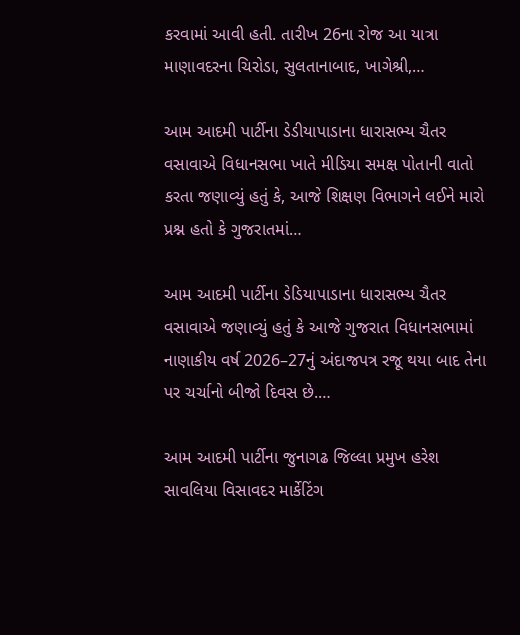કરવામાં આવી હતી. તારીખ 26ના રોજ આ યાત્રા માણાવદરના ચિરોડા, સુલતાનાબાદ, ખાગેશ્રી,…

આમ આદમી પાર્ટીના ડેડીયાપાડાના ધારાસભ્ય ચૈતર વસાવાએ વિધાનસભા ખાતે મીડિયા સમક્ષ પોતાની વાતો કરતા જણાવ્યું હતું કે, આજે શિક્ષણ વિભાગને લઈને મારો પ્રશ્ન હતો કે ગુજરાતમાં…

આમ આદમી પાર્ટીના ડેડિયાપાડાના ધારાસભ્ય ચૈતર વસાવાએ જણાવ્યું હતું કે આજે ગુજરાત વિધાનસભામાં નાણાકીય વર્ષ 2026–27નું અંદાજપત્ર રજૂ થયા બાદ તેના પર ચર્ચાનો બીજો દિવસ છે.…

આમ આદમી પાર્ટીના જુનાગઢ જિલ્લા પ્રમુખ હરેશ સાવલિયા વિસાવદર માર્કેટિંગ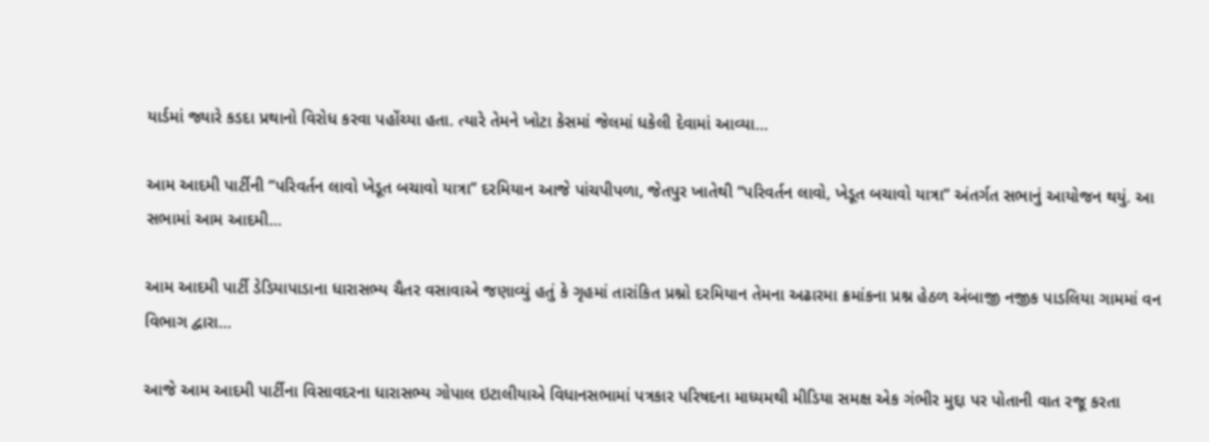યાર્ડમાં જ્યારે કડદા પ્રથાનો વિરોધ કરવા પહોંચ્યા હતા. ત્યારે તેમને ખોટા કેસમાં જેલમાં ધકેલી દેવામાં આવ્યા…

આમ આદમી પાર્ટીની “પરિવર્તન લાવો ખેડૂત બચાવો યાત્રા” દરમિયાન આજે પાંચપીપળા, જેતપુર ખાતેથી “પરિવર્તન લાવો, ખેડૂત બચાવો યાત્રા” અંતર્ગત સભાનું આયોજન થયું. આ સભામાં આમ આદમી…

આમ આદમી પાર્ટી ડેડિયાપાડાના ધારાસભ્ય ચૈતર વસાવાએ જણાવ્યું હતું કે ગૃહમાં તારાંકિત પ્રશ્નો દરમિયાન તેમના અઢારમા ક્રમાંકના પ્રશ્ન હેઠળ અંબાજી નજીક પાડલિયા ગામમાં વન વિભાગ દ્વારા…

આજે આમ આદમી પાર્ટીના વિસાવદરના ધારાસભ્ય ગોપાલ ઇટાલીયાએ વિધાનસભામાં પત્રકાર પરિષદના માધ્યમથી મીડિયા સમક્ષ એક ગંભીર મુદ્દા પર પોતાની વાત રજૂ કરતા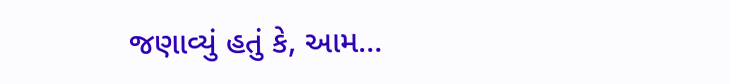જણાવ્યું હતું કે, આમ…